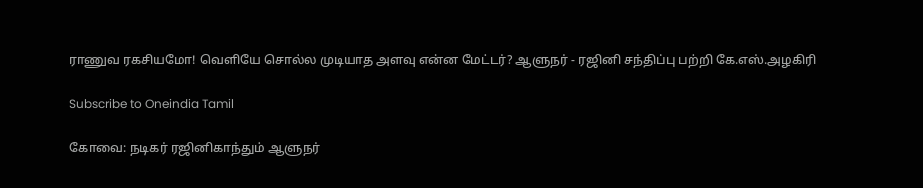ராணுவ ரகசியமோ! வெளியே சொல்ல முடியாத அளவு என்ன மேட்டர்? ஆளுநர் - ரஜினி சந்திப்பு பற்றி கே.எஸ்.அழகிரி

Subscribe to Oneindia Tamil

கோவை: நடிகர் ரஜினிகாந்தும் ஆளுநர்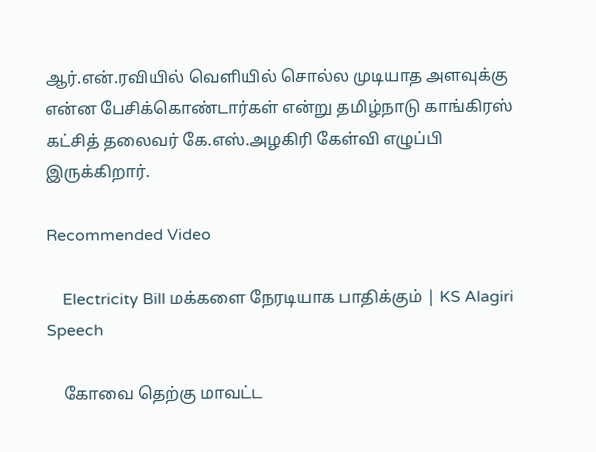ஆர்.என்.ரவியில் வெளியில் சொல்ல முடியாத அளவுக்கு என்ன பேசிக்கொண்டார்கள் என்று தமிழ்நாடு காங்கிரஸ் கட்சித் தலைவர் கே.எஸ்.அழகிரி கேள்வி எழுப்பி இருக்கிறார்.

Recommended Video

    Electricity Bill மக்களை நேரடியாக பாதிக்கும் | KS Alagiri Speech

    கோவை தெற்கு மாவட்ட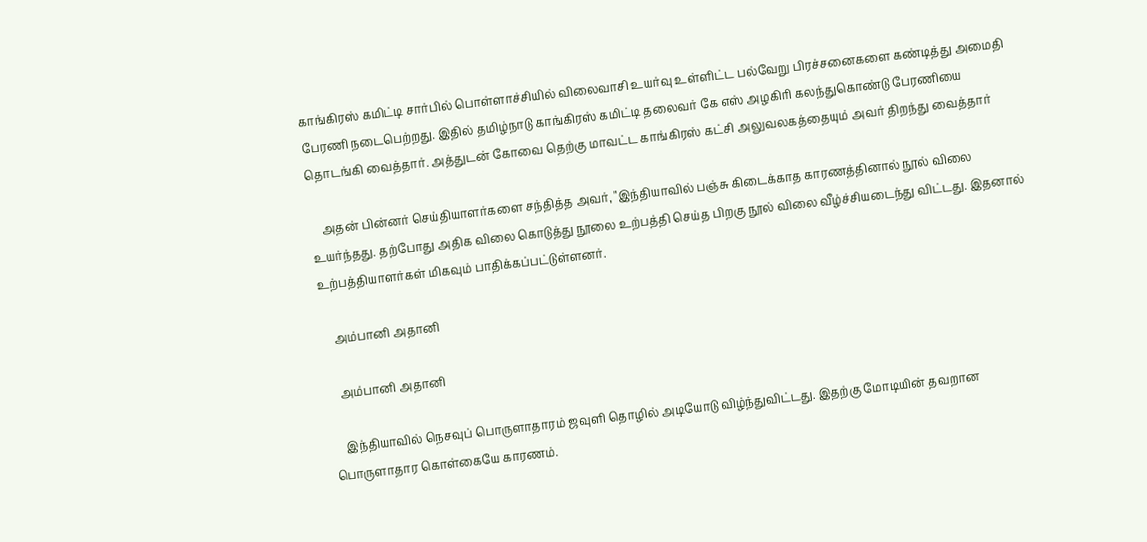காங்கிரஸ் கமிட்டி சார்பில் பொள்ளாச்சியில் விலைவாசி உயர்வு உள்ளிட்ட பல்வேறு பிரச்சனைகளை கண்டித்து அமைதி பேரணி நடைபெற்றது. இதில் தமிழ்நாடு காங்கிரஸ் கமிட்டி தலைவர் கே எஸ் அழகிரி கலந்துகொண்டு பேரணியை தொடங்கி வைத்தார். அத்துடன் கோவை தெற்கு மாவட்ட காங்கிரஸ் கட்சி அலுவலகத்தையும் அவர் திறந்து வைத்தார்

    அதன் பின்னர் செய்தியாளர்களை சந்தித்த அவர், "இந்தியாவில் பஞ்சு கிடைக்காத காரணத்தினால் நூல் விலை உயர்ந்தது. தற்போது அதிக விலை கொடுத்து நூலை உற்பத்தி செய்த பிறகு நூல் விலை வீழ்ச்சியடைந்து விட்டது. இதனால் உற்பத்தியாளர்கள் மிகவும் பாதிக்கப்பட்டுள்ளனர்.

    அம்பானி அதானி

    அம்பானி அதானி

    இந்தியாவில் நெசவுப் பொருளாதாரம் ஜவுளி தொழில் அடியோடு விழ்ந்துவிட்டது. இதற்கு மோடியின் தவறான பொருளாதார கொள்கையே காரணம்.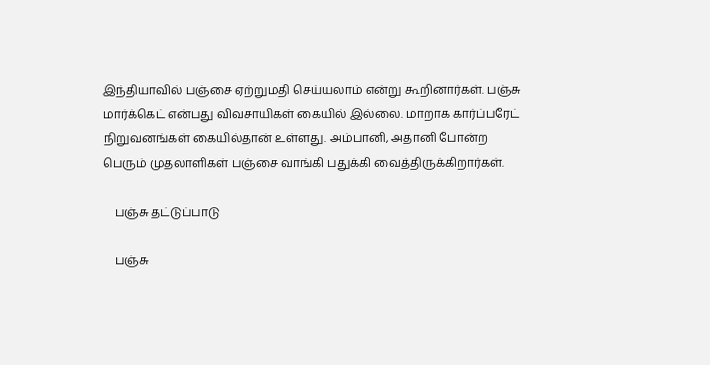இந்தியாவில் பஞ்சை ஏற்றுமதி செய்யலாம் என்று கூறினார்கள். பஞ்சு மார்க்கெட் என்பது விவசாயிகள் கையில் இல்லை. மாறாக கார்ப்பரேட் நிறுவனங்கள் கையில்தான் உள்ளது. அம்பானி, அதானி போன்ற பெரும் முதலாளிகள் பஞ்சை வாங்கி பதுக்கி வைத்திருக்கிறார்கள்.

    பஞ்சு தட்டுப்பாடு

    பஞ்சு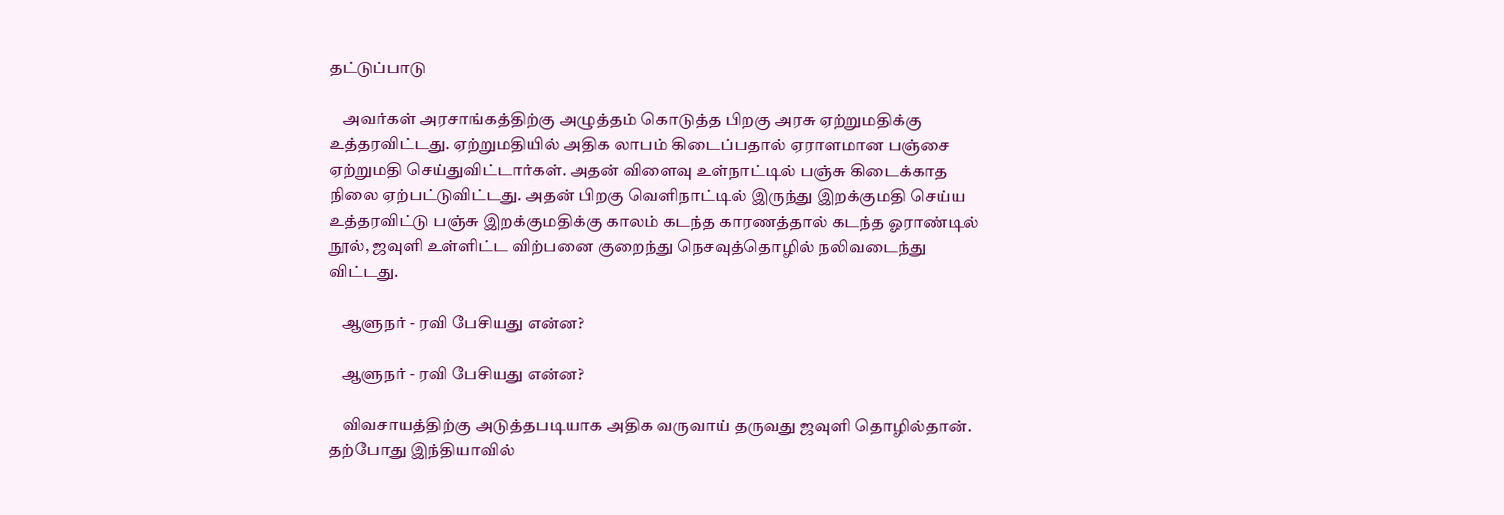தட்டுப்பாடு

    அவர்கள் அரசாங்கத்திற்கு அழுத்தம் கொடுத்த பிறகு அரசு ஏற்றுமதிக்கு உத்தரவிட்டது. ஏற்றுமதியில் அதிக லாபம் கிடைப்பதால் ஏராளமான பஞ்சை ஏற்றுமதி செய்துவிட்டார்கள். அதன் விளைவு உள்நாட்டில் பஞ்சு கிடைக்காத நிலை ஏற்பட்டுவிட்டது. அதன் பிறகு வெளிநாட்டில் இருந்து இறக்குமதி செய்ய உத்தரவிட்டு பஞ்சு இறக்குமதிக்கு காலம் கடந்த காரணத்தால் கடந்த ஓராண்டில் நூல், ஜவுளி உள்ளிட்ட விற்பனை குறைந்து நெசவுத்தொழில் நலிவடைந்து விட்டது.

    ஆளுநர் - ரவி பேசியது என்ன?

    ஆளுநர் - ரவி பேசியது என்ன?

    விவசாயத்திற்கு அடுத்தபடியாக அதிக வருவாய் தருவது ஜவுளி தொழில்தான். தற்போது இந்தியாவில்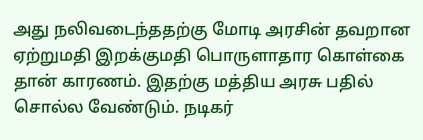அது நலிவடைந்ததற்கு மோடி அரசின் தவறான ஏற்றுமதி இறக்குமதி பொருளாதார கொள்கை தான் காரணம். இதற்கு மத்திய அரசு பதில் சொல்ல வேண்டும். நடிகர்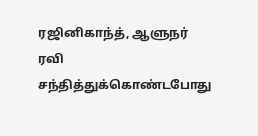ரஜினிகாந்த், ஆளுநர் ரவி சந்தித்துக்கொண்டபோது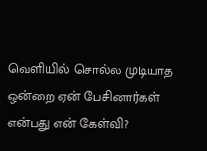வெளியில் சொல்ல முடியாத ஒன்றை ஏன் பேசினார்கள் என்பது என் கேள்வி?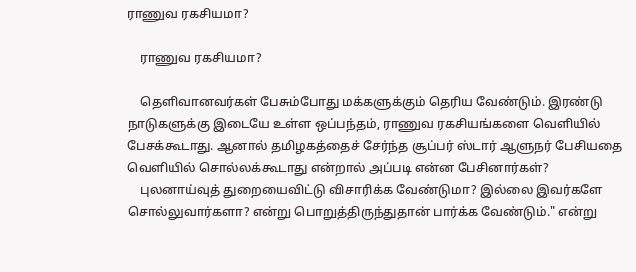ராணுவ ரகசியமா?

    ராணுவ ரகசியமா?

    தெளிவானவர்கள் பேசும்போது மக்களுக்கும் தெரிய வேண்டும். இரண்டு நாடுகளுக்கு இடையே உள்ள ஒப்பந்தம், ராணுவ ரகசியங்களை வெளியில் பேசக்கூடாது. ஆனால் தமிழகத்தைச் சேர்ந்த சூப்பர் ஸ்டார் ஆளுநர் பேசியதை வெளியில் சொல்லக்கூடாது என்றால் அப்படி என்ன பேசினார்கள்?
    புலனாய்வுத் துறையைவிட்டு விசாரிக்க வேண்டுமா? இல்லை இவர்களே சொல்லுவார்களா? என்று பொறுத்திருந்துதான் பார்க்க வேண்டும்." என்று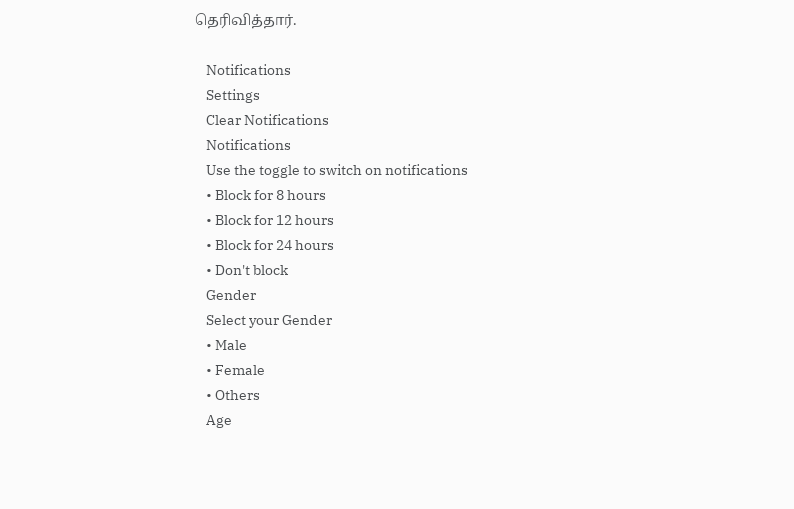தெரிவித்தார்.

    Notifications
    Settings
    Clear Notifications
    Notifications
    Use the toggle to switch on notifications
    • Block for 8 hours
    • Block for 12 hours
    • Block for 24 hours
    • Don't block
    Gender
    Select your Gender
    • Male
    • Female
    • Others
    Age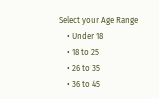Select your Age Range
    • Under 18
    • 18 to 25
    • 26 to 35
    • 36 to 45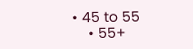• 45 to 55
    • 55+